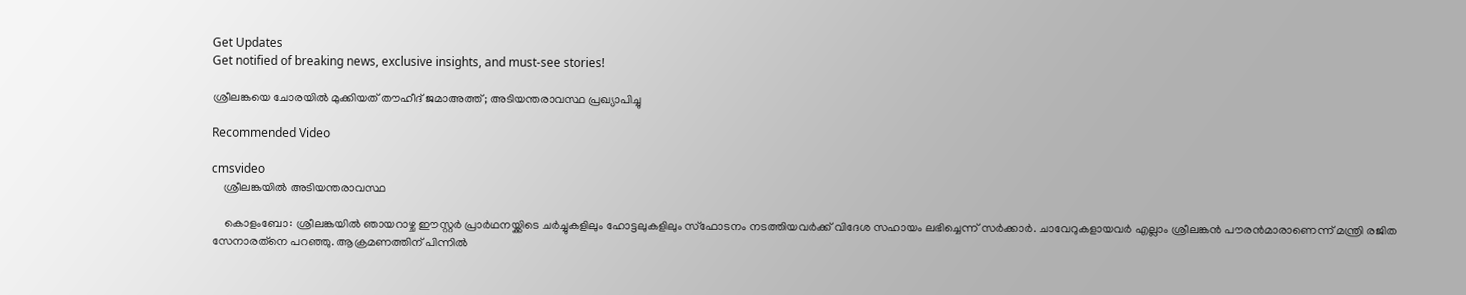Get Updates
Get notified of breaking news, exclusive insights, and must-see stories!

ശ്രീലങ്കയെ ചോരയില്‍ മുക്കിയത് തൗഹീദ് ജമാഅത്ത്; അടിയന്തരാവസ്ഥ പ്രഖ്യാപിച്ചു

Recommended Video

cmsvideo
    ശ്രീലങ്കയിൽ അടിയന്തരാവസ്ഥ

    കൊളംബോ: ശ്രീലങ്കയില്‍ ഞായറാഴ്ച ഈസ്റ്റര്‍ പ്രാര്‍ഥനയ്ക്കിടെ ചര്‍ച്ചുകളിലും ഹോട്ടലുകളിലും സ്‌ഫോടനം നടത്തിയവര്‍ക്ക് വിദേശ സഹായം ലഭിച്ചെന്ന് സര്‍ക്കാര്‍. ചാവേറുകളായവര്‍ എല്ലാം ശ്രീലങ്കന്‍ പൗരന്‍മാരാണെന്ന് മന്ത്രി രജിത സേനാരത്‌നെ പറഞ്ഞു. ആക്രമണത്തിന് പിന്നില്‍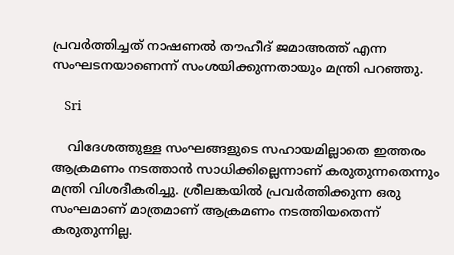പ്രവര്‍ത്തിച്ചത് നാഷണല്‍ തൗഹീദ് ജമാഅത്ത് എന്ന സംഘടനയാണെന്ന് സംശയിക്കുന്നതായും മന്ത്രി പറഞ്ഞു.

    Sri

    വിദേശത്തുള്ള സംഘങ്ങളുടെ സഹായമില്ലാതെ ഇത്തരം ആക്രമണം നടത്താന്‍ സാധിക്കില്ലെന്നാണ് കരുതുന്നതെന്നും മന്ത്രി വിശദീകരിച്ചു. ശ്രീലങ്കയില്‍ പ്രവര്‍ത്തിക്കുന്ന ഒരു സംഘമാണ് മാത്രമാണ് ആക്രമണം നടത്തിയതെന്ന് കരുതുന്നില്ല.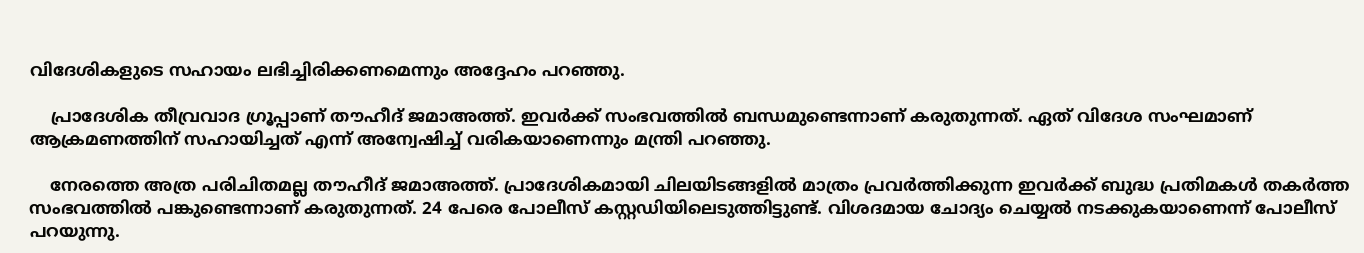വിദേശികളുടെ സഹായം ലഭിച്ചിരിക്കണമെന്നും അദ്ദേഹം പറഞ്ഞു.

    പ്രാദേശിക തീവ്രവാദ ഗ്രൂപ്പാണ് തൗഹീദ് ജമാഅത്ത്. ഇവര്‍ക്ക് സംഭവത്തില്‍ ബന്ധമുണ്ടെന്നാണ് കരുതുന്നത്. ഏത് വിദേശ സംഘമാണ് ആക്രമണത്തിന് സഹായിച്ചത് എന്ന് അന്വേഷിച്ച് വരികയാണെന്നും മന്ത്രി പറഞ്ഞു.

    നേരത്തെ അത്ര പരിചിതമല്ല തൗഹീദ് ജമാഅത്ത്. പ്രാദേശികമായി ചിലയിടങ്ങളില്‍ മാത്രം പ്രവര്‍ത്തിക്കുന്ന ഇവര്‍ക്ക് ബുദ്ധ പ്രതിമകള്‍ തകര്‍ത്ത സംഭവത്തില്‍ പങ്കുണ്ടെന്നാണ് കരുതുന്നത്. 24 പേരെ പോലീസ് കസ്റ്റഡിയിലെടുത്തിട്ടുണ്ട്. വിശദമായ ചോദ്യം ചെയ്യല്‍ നടക്കുകയാണെന്ന് പോലീസ് പറയുന്നു.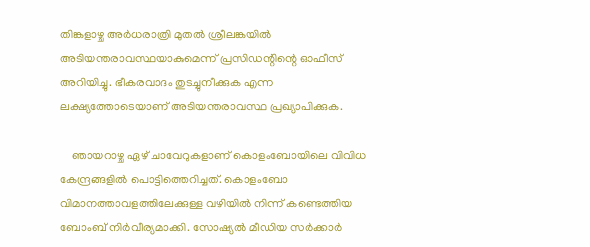തിങ്കളാഴ്ച അര്‍ധരാത്രി മുതല്‍ ശ്രീലങ്കയില്‍ അടിയന്തരാവസ്ഥയാകുമെന്ന് പ്രസിഡന്റിന്റെ ഓഫീസ് അറിയിച്ചു. ഭീകരവാദം തുടച്ചുനീക്കുക എന്ന ലക്ഷ്യത്തോടെയാണ് അടിയന്തരാവസ്ഥ പ്രഖ്യാപിക്കുക.

    ഞായറാഴ്ച ഏഴ് ചാവേറുകളാണ് കൊളംബോയിലെ വിവിധ കേന്ദ്രങ്ങളില്‍ പൊട്ടിത്തെറിച്ചത്. കൊളംബോ വിമാനത്താവളത്തിലേക്കുള്ള വഴിയില്‍ നിന്ന് കണ്ടെത്തിയ ബോംബ് നിര്‍വീര്യമാക്കി. സോഷ്യല്‍ മീഡിയ സര്‍ക്കാര്‍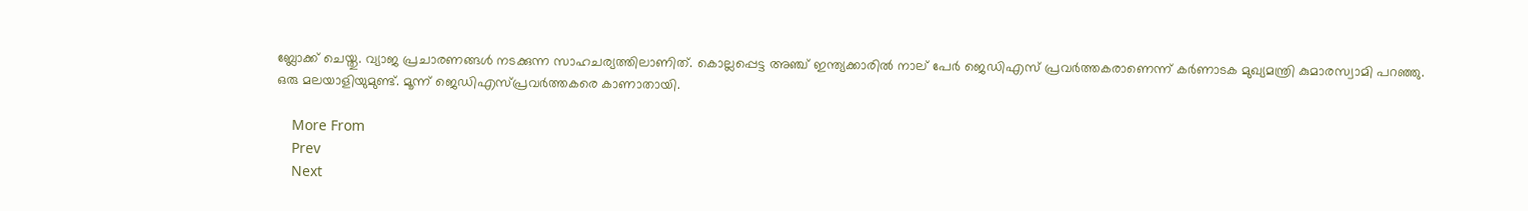ബ്ലോക്ക് ചെയ്തു. വ്യാജ പ്രചാരണങ്ങള്‍ നടക്കുന്ന സാഹചര്യത്തിലാണിത്. കൊല്ലപ്പെട്ട അഞ്ച് ഇന്ത്യക്കാരില്‍ നാല് പേര്‍ ജെഡിഎസ് പ്രവര്‍ത്തകരാണെന്ന് കര്‍ണാടക മുഖ്യമന്ത്രി കുമാരസ്വാമി പറഞ്ഞു. ഒരു മലയാളിയുമുണ്ട്. മൂന്ന് ജെഡിഎസ്പ്രവര്‍ത്തകരെ കാണാതായി.

    More From
    Prev
    Next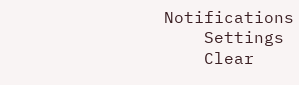Notifications
    Settings
    Clear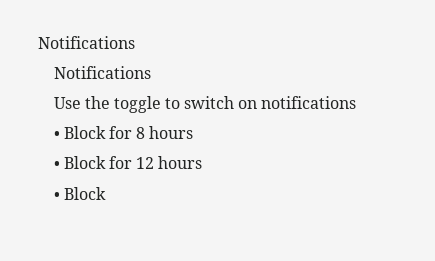Notifications
    Notifications
    Use the toggle to switch on notifications
    • Block for 8 hours
    • Block for 12 hours
    • Block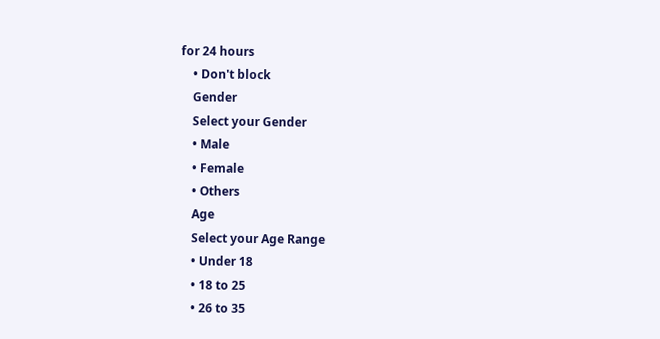for 24 hours
    • Don't block
    Gender
    Select your Gender
    • Male
    • Female
    • Others
    Age
    Select your Age Range
    • Under 18
    • 18 to 25
    • 26 to 35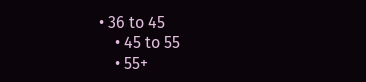• 36 to 45
    • 45 to 55
    • 55+